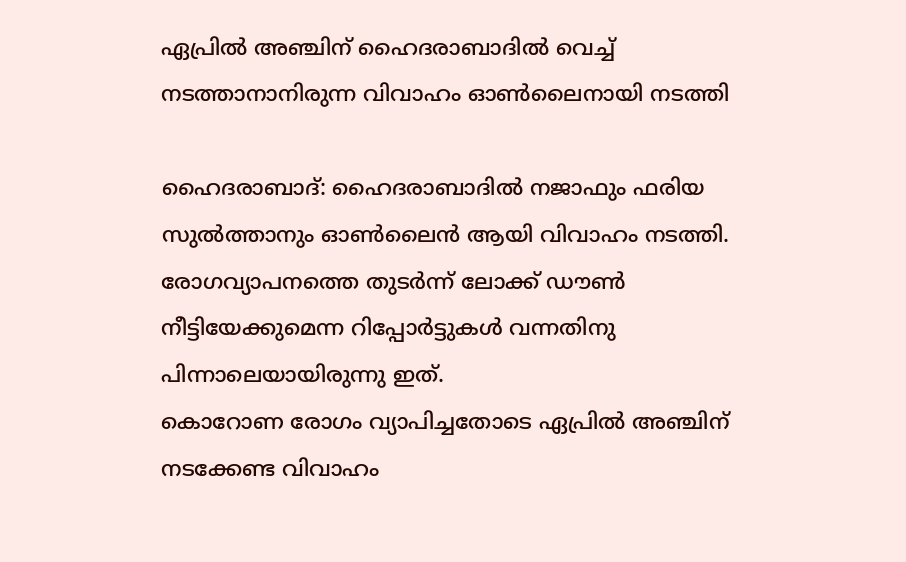ഏപ്രില്‍ അഞ്ചിന് ഹൈദരാബാദില്‍ വെച്ച് നടത്താനാനിരുന്ന വിവാഹം ഓണ്‍ലൈനായി നടത്തി

ഹൈദരാബാദ്: ഹൈദരാബാദില്‍ നജാഫും ഫരിയ സുല്‍ത്താനും ഓണ്‍ലൈന്‍ ആയി വിവാഹം നടത്തി. രോഗവ്യാപനത്തെ തുടര്‍ന്ന് ലോക്ക് ഡൗണ്‍ നീട്ടിയേക്കുമെന്ന റിപ്പോര്‍ട്ടുകള്‍ വന്നതിനു പിന്നാലെയായിരുന്നു ഇത്.
കൊറോണ രോഗം വ്യാപിച്ചതോടെ ഏപ്രില്‍ അഞ്ചിന് നടക്കേണ്ട വിവാഹം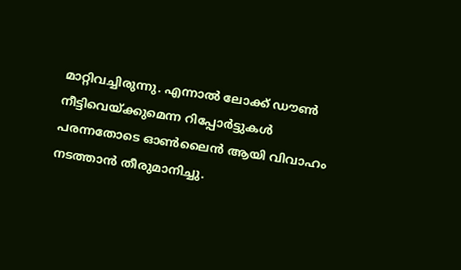മാറ്റിവച്ചിരുന്നു. എന്നാല്‍ ലോക്ക് ഡൗണ്‍ നീട്ടിവെയ്ക്കുമെന്ന റിപ്പോര്‍ട്ടുകള്‍ പരന്നതോടെ ഓണ്‍ലൈന്‍ ആയി വിവാഹം നടത്താന്‍ തീരുമാനിച്ചു.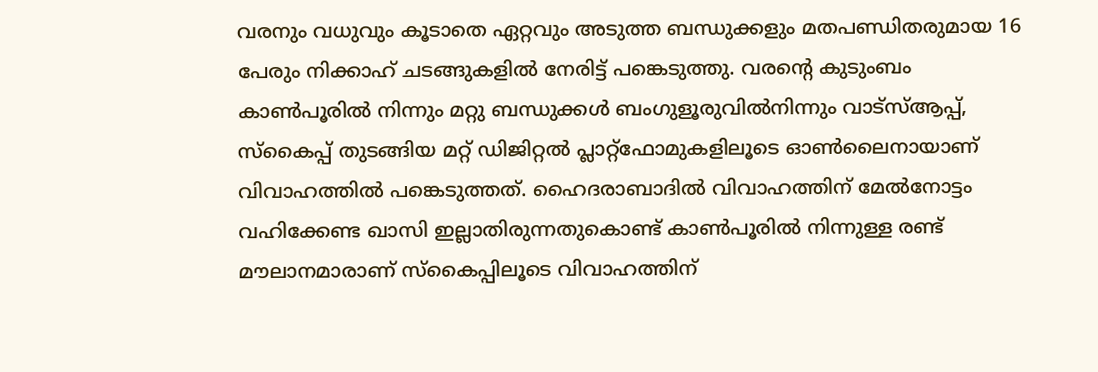വരനും വധുവും കൂടാതെ ഏറ്റവും അടുത്ത ബന്ധുക്കളും മതപണ്ഡിതരുമായ 16 പേരും നിക്കാഹ് ചടങ്ങുകളില്‍ നേരിട്ട് പങ്കെടുത്തു. വരന്റെ കുടുംബം കാണ്‍പൂരില്‍ നിന്നും മറ്റു ബന്ധുക്കള്‍ ബംഗുളൂരുവില്‍നിന്നും വാട്‌സ്ആപ്പ്, സ്‌കൈപ്പ് തുടങ്ങിയ മറ്റ് ഡിജിറ്റല്‍ പ്ലാറ്റ്‌ഫോമുകളിലൂടെ ഓണ്‍ലൈനായാണ് വിവാഹത്തില്‍ പങ്കെടുത്തത്. ഹൈദരാബാദില്‍ വിവാഹത്തിന് മേല്‍നോട്ടം വഹിക്കേണ്ട ഖാസി ഇല്ലാതിരുന്നതുകൊണ്ട് കാണ്‍പൂരില്‍ നിന്നുള്ള രണ്ട് മൗലാനമാരാണ് സ്‌കൈപ്പിലൂടെ വിവാഹത്തിന്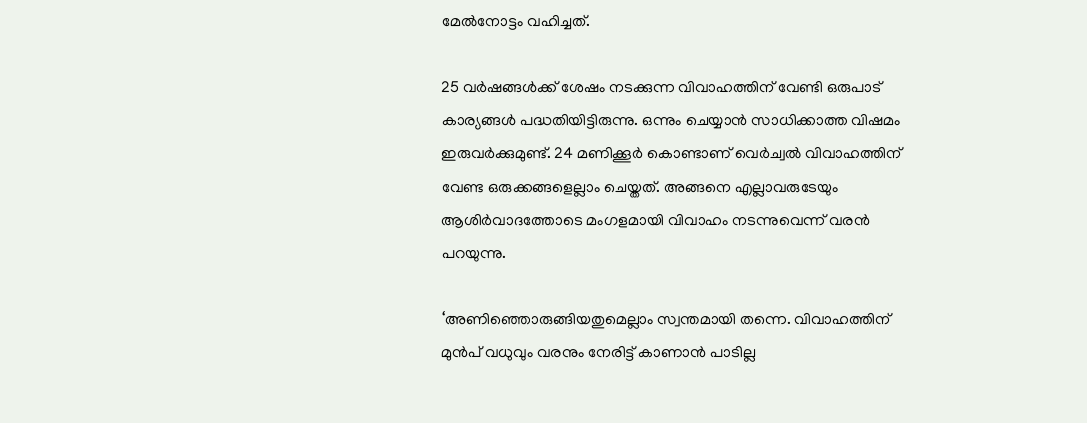മേല്‍നോട്ടം വഹിച്ചത്.

25 വര്‍ഷങ്ങള്‍ക്ക് ശേഷം നടക്കുന്ന വിവാഹത്തിന് വേണ്ടി ഒരുപാട് കാര്യങ്ങള്‍ പദ്ധതിയിട്ടിരുന്നു. ഒന്നും ചെയ്യാന്‍ സാധിക്കാത്ത വിഷമം ഇരുവര്‍ക്കുമുണ്ട്. 24 മണിക്കൂര്‍ കൊണ്ടാണ് വെര്‍ച്വല്‍ വിവാഹത്തിന് വേണ്ട ഒരുക്കങ്ങളെല്ലാം ചെയ്തത്. അങ്ങനെ എല്ലാവരുടേയും ആശിര്‍വാദത്തോടെ മംഗളമായി വിവാഹം നടന്നുവെന്ന് വരന്‍ പറയുന്നു.

‘അണിഞ്ഞൊരുങ്ങിയതുമെല്ലാം സ്വന്തമായി തന്നെ. വിവാഹത്തിന് മുന്‍പ് വധുവും വരനും നേരിട്ട് കാണാന്‍ പാടില്ല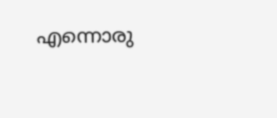എന്നൊരു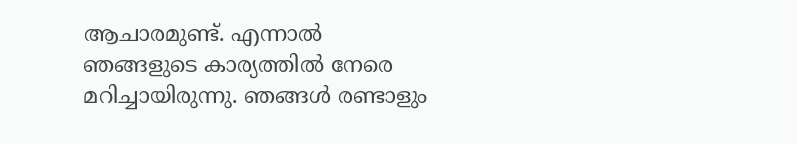ആചാരമുണ്ട്. എന്നാല്‍ ഞങ്ങളുടെ കാര്യത്തില്‍ നേരെ മറിച്ചായിരുന്നു. ഞങ്ങള്‍ രണ്ടാളും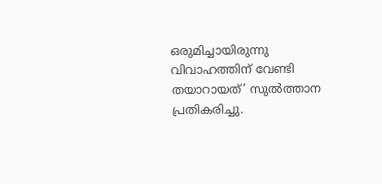ഒരുമിച്ചായിരുന്നു വിവാഹത്തിന് വേണ്ടി തയാറായത്’ സുല്‍ത്താന പ്രതികരിച്ചു.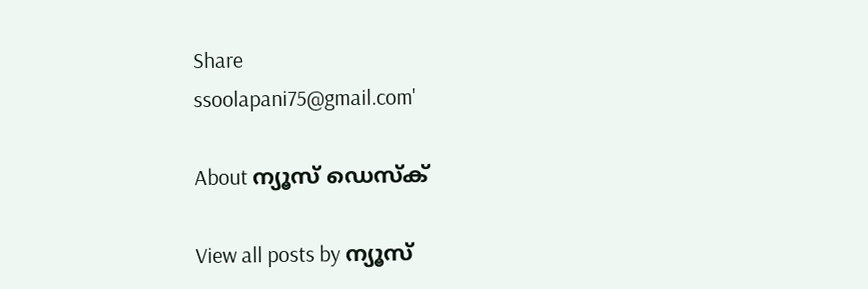Share
ssoolapani75@gmail.com'

About ന്യൂസ് ഡെസ്ക്

View all posts by ന്യൂസ്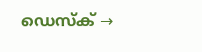ഡെസ്ക് →